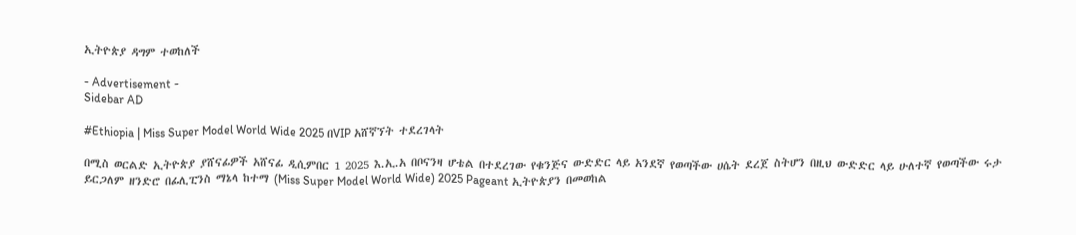ኢትዮጵያ ዳግም ተወከለች

- Advertisement -
Sidebar AD

#Ethiopia | Miss Super Model World Wide 2025 በVIP አሸኛኘት ተደረገላት

በሚስ ወርልድ ኢትዮጵያ ያሸናፊዎች አሸናፊ ዲሲምበር 1 2025 እ.ኢ.አ በቦናንዛ ሆቴል በተደረገው የቁንጅና ውድድር ላይ አንደኛ የወጣችው ሀሴት ደረጀ ስትሆን በዚህ ውድድር ላይ ሁለተኛ የወጣችው ሩታ ይርጋለም ዘንድሮ በፊሊፒንስ ማኔላ ከተማ (Miss Super Model World Wide) 2025 Pageant ኢትዮጵያን በመወከል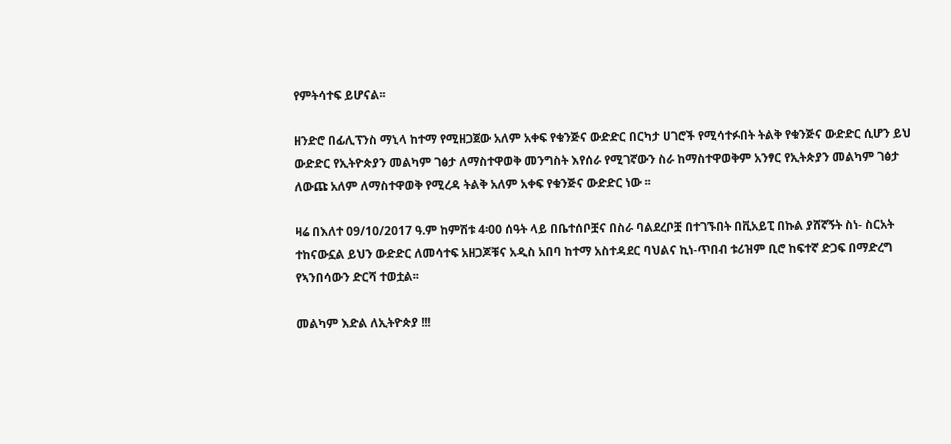የምትሳተፍ ይሆናል፡፡

ዘንድሮ በፊሊፕንስ ማኒላ ከተማ የሚዘጋጀው አለም አቀፍ የቁንጅና ውድድር በርካታ ሀገሮች የሚሳተፉበት ትልቅ የቁንጅና ውድድር ሲሆን ይህ ውድድር የኢትዮጵያን መልካም ገፅታ ለማስተዋወቅ መንግስት እየሰራ የሚገኛውን ስራ ከማስተዋወቅም አንፃር የኢትጵያን መልካም ገፅታ ለውጩ አለም ለማስተዋወቅ የሚረዳ ትልቅ አለም አቀፍ የቁንጅና ውድድር ነው ፡፡

ዛሬ በእለተ 09/10/2017 ዓ.ም ከምሽቱ 4፡00 ሰዓት ላይ በቤተሰቦቿና በስራ ባልደረቦቿ በተገኙበት በቪአይፒ በኩል ያሸኛኝት ስነ- ስርአት ተከናውኗል ይህን ውድድር ለመሳተፍ አዘጋጆቹና አዲስ አበባ ከተማ አስተዳደር ባህልና ኪነ-ጥበብ ቱሪዝም ቢሮ ከፍተኛ ድጋፍ በማድረግ የኣንበሳውን ድርሻ ተወቷል፡፡

መልካም እድል ለኢትዮጵያ !!!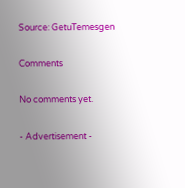Source: GetuTemesgen

Comments

No comments yet.

- Advertisement -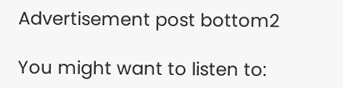Advertisement post bottom2

You might want to listen to: